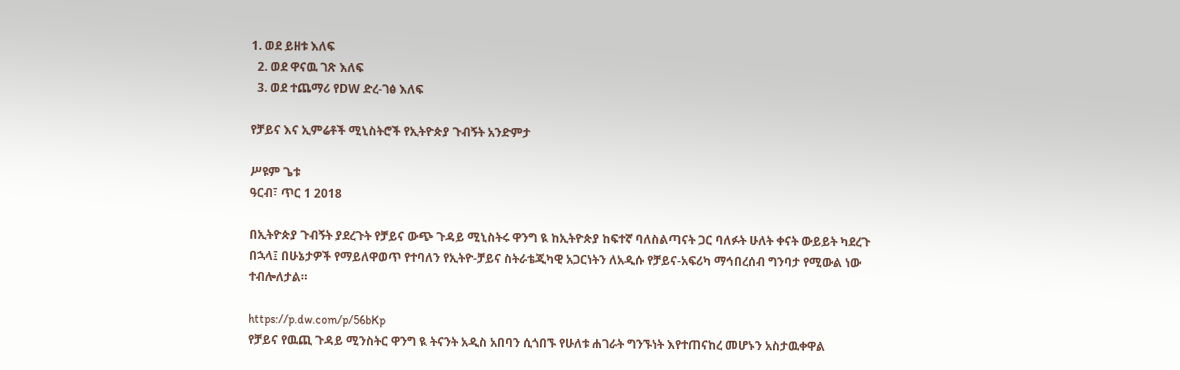1. ወደ ይዘቱ እለፍ
  2. ወደ ዋናዉ ገጽ እለፍ
  3. ወደ ተጨማሪ የDW ድረ-ገፅ እለፍ

የቻይና እና ኢምሬቶች ሚኒስትሮች የኢትዮጵያ ጉብኝት አንድምታ

ሥዩም ጌቱ
ዓርብ፣ ጥር 1 2018

በኢትዮጵያ ጉብኝት ያደረጉት የቻይና ውጭ ጉዳይ ሚኒስትሩ ዋንግ ዪ ከኢትዮጵያ ከፍተኛ ባለስልጣናት ጋር ባለፉት ሁለት ቀናት ውይይት ካደረጉ በኋላ፤ በሁኔታዎች የማይለዋወጥ የተባለን የኢትዮ-ቻይና ስትራቴጂካዊ አጋርነትን ለአዲሱ የቻይና-አፍሪካ ማኅበረሰብ ግንባታ የሚውል ነው ተብሎለታል።

https://p.dw.com/p/56bKp
የቻይና የዉጪ ጉዳይ ሚንስትር ዋንግ ዪ ትናንት አዲስ አበባን ሲጎበኙ የሁለቱ ሐገራት ግንኙነት እየተጠናከረ መሆኑን አስታዉቀዋል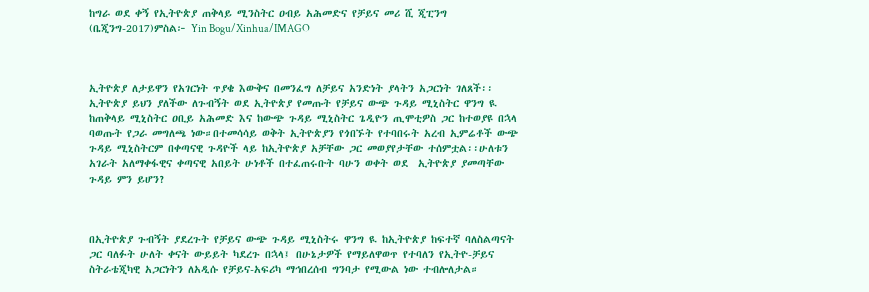ከግራ ወደ ቀኝ የኢትዮጵያ ጠቅላይ ሚንስትር ዐብይ አሕመድና የቻይና መሪ ሺ ጂፒንግ (ቤጂንግ-2017)ምስል፦ Yin Bogu/Xinhua/IMAGO



ኢትዮጵያ ለታይዋን የአገርነት ጥያቄ እውቅና በመንፈግ ለቻይና አንድነት ያላትን አጋርነት ገለጸች፡፡ኢትዮጵያ ይህን ያለችው ለጉብኝት ወደ ኢትዮጵያ የመጡት የቻይና ውጭ ጉዳይ ሚኒስትር ዋንግ ዪ ከጠቅላይ ሚኒስትር ዐቢይ አሕመድ እና ከውጭ ጉዳይ ሚኒስትር ጌዲዮን ጢሞቲዎስ ጋር ከተወያዩ በኋላ ባወጡት የጋራ መግለጫ ነው።በተመሳሳይ ወቅት ኢትዮጵያን የጎበኙት የተባበሩት አረብ ኢምሬቶች ውጭ ጉዳይ ሚኒስትርም በቀጣናዊ ጉዳዮች ላይ ከኢትዮጵያ አቻቸው ጋር መወያየታቸው ተሰምቷል፡፡ሁለቱን አገራት አለማቀፋዊና ቀጣናዊ አበይት ሁነቶች በተፈጠሩቡት ባሁን ወቀት ወደ  ኢትዮጵያ ያመጣቸው ጉዳይ ምን ይሆን?



በኢትዮጵያ ጉብኝት ያደረጉት የቻይና ውጭ ጉዳይ ሚኒስትሩ ዋንግ ዪ ከኢትዮጵያ ከፍተኛ ባለስልጣናት ጋር ባለፉት ሁለት ቀናት ውይይት ካደረጉ በኋላ፤ በሁኔታዎች የማይለዋወጥ የተባለን የኢትዮ-ቻይና ስትራቴጂካዊ አጋርነትን ለአዲሱ የቻይና-አፍሪካ ማኅበረሰብ ግንባታ የሚውል ነው ተብሎለታል።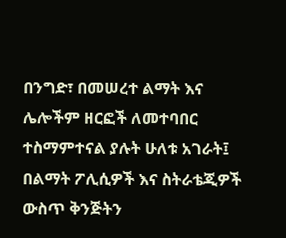በንግድ፣ በመሠረተ ልማት እና ሌሎችም ዘርፎች ለመተባበር ተስማምተናል ያሉት ሁለቱ አገራት፤ በልማት ፖሊሲዎች እና ስትራቴጂዎች ውስጥ ቅንጅትን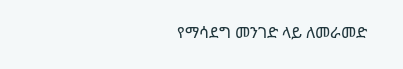የማሳደግ መንገድ ላይ ለመራመድ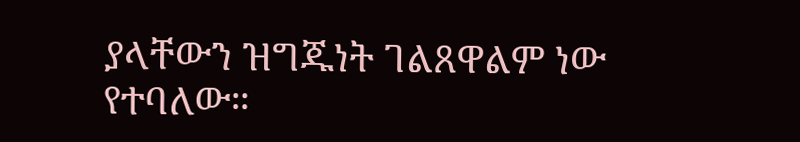ያላቸውን ዝግጁነት ገልጸዋልም ነው የተባለው።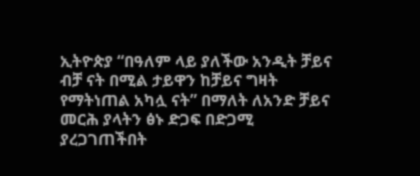ኢትዮጵያ “በዓለም ላይ ያለችው አንዲት ቻይና ብቻ ናት በሚል ታይዋን ከቻይና ግዛት የማትነጠል አካሏ ናት” በማለት ለአንድ ቻይና መርሕ ያላትን ፅኑ ድጋፍ በድጋሚ ያረጋገጠችበት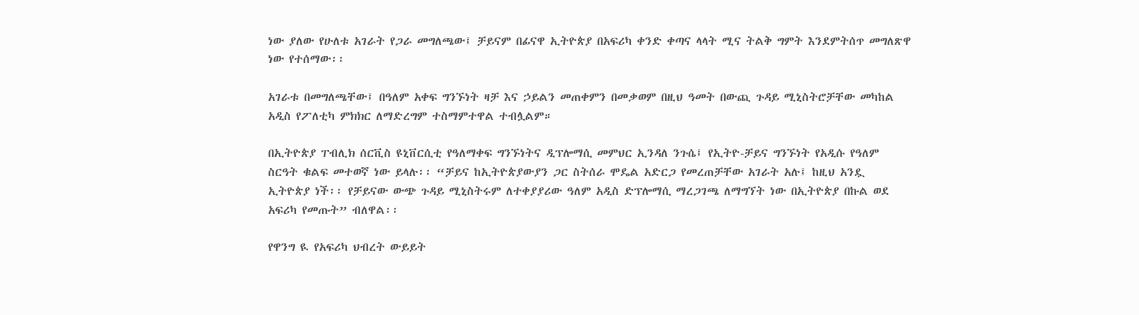ነው ያለው የሁለቱ አገራት የጋራ መግለጫው፤ ቻይናም በፊናዋ ኢትዮጵያ በአፍሪካ ቀንድ ቀጣና ላላት ሚና ትልቅ ግምት እንደምትሰጥ መግለጽዋ ነው የተሰማው፡፡

አገራቱ በመግለጫቸው፤ በዓለም አቀፍ ግንኙነት ዛቻ እና ኃይልን መጠቀምን በመቃወም በዚህ ዓመት በውጪ ጉዳይ ሚኒስትሮቻቸው መካከል አዲስ የፖለቲካ ምክክር ለማድረግም ተስማምተዋል ተብሏልም።

በኢትዮጵያ ፐብሊክ ሰርቪስ ዩኒቨርሲቲ የዓለማቀፍ ግንኙነትና ዲፕሎማሲ መምህር ኢንዳለ ንጉሴ፤ የኢትዮ-ቻይና ግንኙነት የአዲሱ የዓለም ስርዓት ቁልፍ መተወኛ ነው ይላሉ፡፡ “ቻይና ከኢትዮጵያውያን ጋር ስትሰራ ሞዴል አድርጋ የመረጠቻቸው አገራት አሉ፤ ከዚህ አንዷ ኢትዮጵያ ነች፡፡ የቻይናው ውጭ ጉዳይ ሚኒስትሩም ለተቀያያሪው ዓለም አዲስ ድፕሎማሲ ማረጋገጫ ለማግኘት ነው በኢትዮጵያ በኩል ወደ አፍሪካ የመጡት” ብለዋል፡፡

የዋንግ ዪ የአፍሪካ ህብረት ውይይት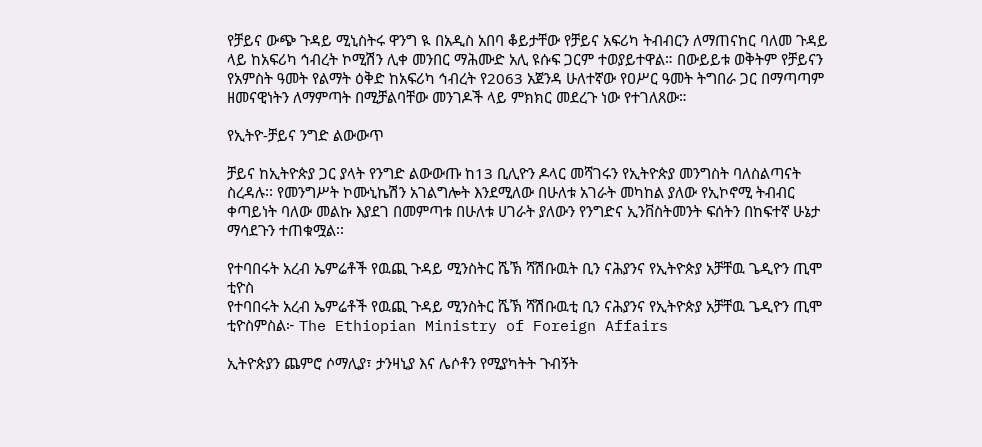የቻይና ውጭ ጉዳይ ሚኒስትሩ ዋንግ ዪ በአዲስ አበባ ቆይታቸው የቻይና አፍሪካ ትብብርን ለማጠናከር ባለመ ጉዳይ ላይ ከአፍሪካ ኅብረት ኮሚሽን ሊቀ መንበር ማሕሙድ አሊ ዩሱፍ ጋርም ተወያይተዋል። በውይይቱ ወቅትም የቻይናን የአምስት ዓመት የልማት ዕቅድ ከአፍሪካ ኅብረት የ2063 አጀንዳ ሁለተኛው የዐሥር ዓመት ትግበራ ጋር በማጣጣም ዘመናዊነትን ለማምጣት በሚቻልባቸው መንገዶች ላይ ምክክር መደረጉ ነው የተገለጸው።

የኢትዮ-ቻይና ንግድ ልውውጥ

ቻይና ከኢትዮጵያ ጋር ያላት የንግድ ልውውጡ ከ13 ቢሊዮን ዶላር መሻገሩን የኢትዮጵያ መንግስት ባለስልጣናት ስረዳሉ፡፡ የመንግሥት ኮሙኒኬሽን አገልግሎት እንደሚለው በሁለቱ አገራት መካከል ያለው የኢኮኖሚ ትብብር ቀጣይነት ባለው መልኩ እያደገ በመምጣቱ በሁለቱ ሀገራት ያለውን የንግድና ኢንቨስትመንት ፍሰትን በከፍተኛ ሁኔታ ማሳደጉን ተጠቁሟል፡፡

የተባበሩት አረብ ኤምሬቶች የዉጪ ጉዳይ ሚንስትር ሼኽ ሻሽቡዉት ቢን ናሕያንና የኢትዮጵያ አቻቸዉ ጌዲዮን ጢሞ ቲዮስ
የተባበሩት አረብ ኤምሬቶች የዉጪ ጉዳይ ሚንስትር ሼኽ ሻሽቡዉቲ ቢን ናሕያንና የኢትዮጵያ አቻቸዉ ጌዲዮን ጢሞ ቲዮስምስል፦ The Ethiopian Ministry of Foreign Affairs

ኢትዮጵያን ጨምሮ ሶማሊያ፣ ታንዛኒያ እና ሌሶቶን የሚያካትት ጉብኝት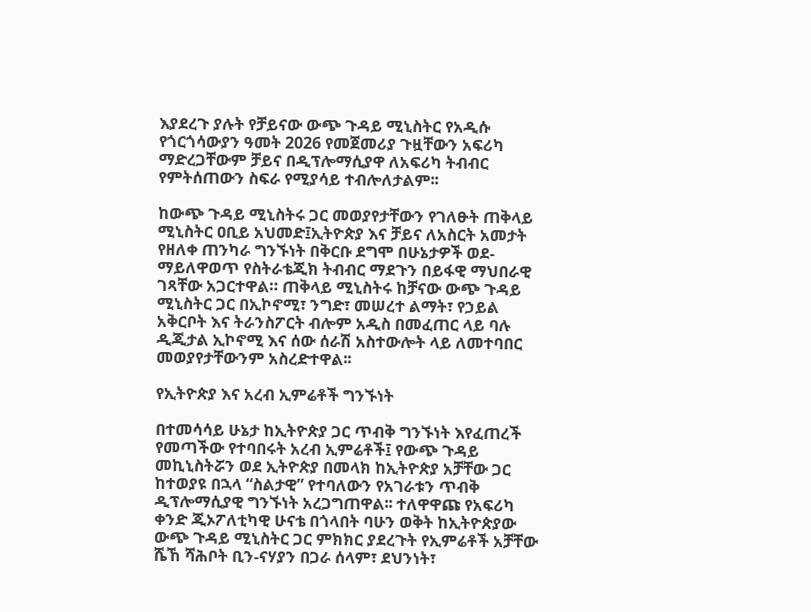እያደረጉ ያሉት የቻይናው ውጭ ጉዳይ ሚኒስትር የአዲሱ የጎርጎሳውያን ዓመት 2026 የመጀመሪያ ጉዟቸውን አፍሪካ ማድረጋቸውም ቻይና በዲፕሎማሲያዋ ለአፍሪካ ትብብር የምትሰጠውን ስፍራ የሚያሳይ ተብሎለታልም፡፡

ከውጭ ጉዳይ ሚኒስትሩ ጋር መወያየታቸውን የገለፁት ጠቅላይ ሚኒስትር ዐቢይ አህመድ፤ኢትዮጵያ እና ቻይና ለአስርት አመታት የዘለቀ ጠንካራ ግንኙነት በቅርቡ ደግሞ በሁኔታዎች ወደ-ማይለዋወጥ የስትራቴጂክ ትብብር ማደጉን በይፋዊ ማህበራዊ ገጻቸው አጋርተዋል። ጠቅላይ ሚኒስትሩ ከቻናው ውጭ ጉዳይ ሚኒስትር ጋር በኢኮኖሚ፣ ንግድ፣ መሠረተ ልማት፣ የኃይል አቅርቦት እና ትራንስፖርት ብሎም አዲስ በመፈጠር ላይ ባሉ ዲጂታል ኢኮኖሚ እና ሰው ሰራሽ አስተውሎት ላይ ለመተባበር መወያየታቸውንም አስረድተዋል፡፡

የኢትዮጵያ እና አረብ ኢምሬቶች ግንኙነት

በተመሳሳይ ሁኔታ ከኢትዮጵያ ጋር ጥብቅ ግንኙነት እየፈጠረች የመጣችው የተባበሩት አረብ ኢምሬቶች፤ የውጭ ጉዳይ መኪኒስትሯን ወደ ኢትዮጵያ በመላክ ከኢትዮጵያ አቻቸው ጋር ከተወያዩ በኋላ “ስልታዊ” የተባለውን የአገራቱን ጥብቅ ዲፕሎማሲያዊ ግንኙነት አረጋግጠዋል፡፡ ተለዋዋጩ የአፍሪካ ቀንድ ጂኦፖለቲካዊ ሁናቴ በጎላበት ባሁን ወቅት ከኢትዮጵያው ውጭ ጉዳይ ሚኒስትር ጋር ምክክር ያደረጉት የኢምሬቶች አቻቸው ሼኸ ሻሕቦት ቢን-ናሃያን በጋራ ሰላም፣ ደህንነት፣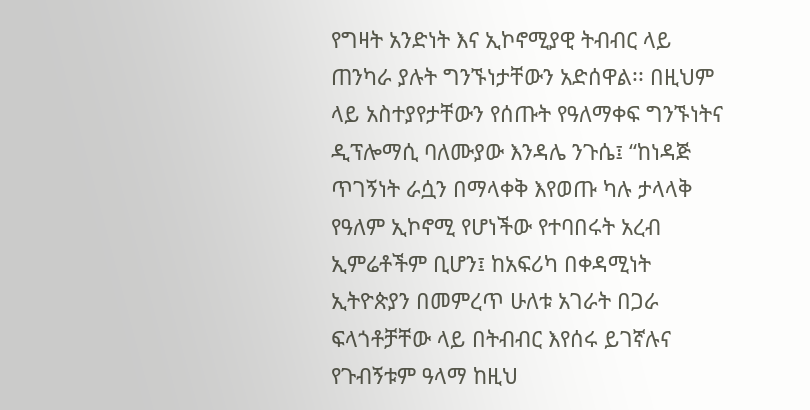የግዛት አንድነት እና ኢኮኖሚያዊ ትብብር ላይ ጠንካራ ያሉት ግንኙነታቸውን አድሰዋል፡፡ በዚህም ላይ አስተያየታቸውን የሰጡት የዓለማቀፍ ግንኙነትና ዲፕሎማሲ ባለሙያው እንዳሌ ንጉሴ፤ “ከነዳጅ ጥገኝነት ራሷን በማላቀቅ እየወጡ ካሉ ታላላቅ የዓለም ኢኮኖሚ የሆነችው የተባበሩት አረብ ኢምሬቶችም ቢሆን፤ ከአፍሪካ በቀዳሚነት ኢትዮጵያን በመምረጥ ሁለቱ አገራት በጋራ ፍላጎቶቻቸው ላይ በትብብር እየሰሩ ይገኛሉና የጉብኝቱም ዓላማ ከዚህ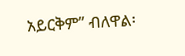አይርቅም” ብለዋል፡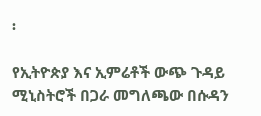፡

የኢትዮጵያ እና ኢምሬቶች ውጭ ጉዳይ ሚኒስትሮች በጋራ መግለጫው በሱዳን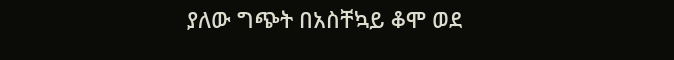ያለው ግጭት በአስቸኳይ ቆሞ ወደ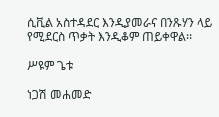ሲቪል አስተዳደር እንዲያመራና በንጹሃን ላይ የሚደርስ ጥቃት እንዲቆም ጠይቀዋል፡፡

ሥዩም ጌቱ

ነጋሽ መሐመድ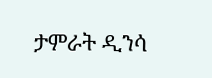ታምራት ዲንሳ